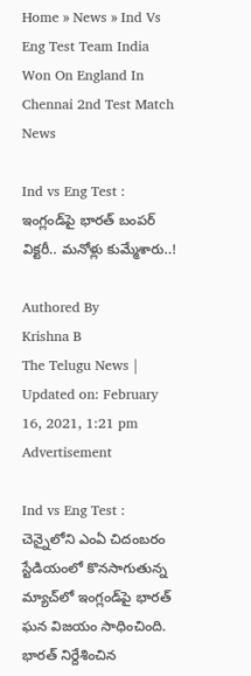Home » News » Ind Vs Eng Test Team India Won On England In Chennai 2nd Test Match
News

Ind vs Eng Test : ఇంగ్లండ్‌పై భార‌త్ బంప‌ర్ విక్ట‌రీ.. మ‌నోళ్లు కుమ్మేశారు..!

Authored By
Krishna B
The Telugu News | Updated on: February 16, 2021, 1:21 pm
Advertisement

Ind vs Eng Test : చెన్నైలోని ఎంఏ చిదంబ‌రం స్టేడియంలో కొన‌సాగుతున్న మ్యాచ్‌లో ఇంగ్లండ్‌పై భార‌త్ ఘ‌న విజ‌యం సాధించింది. భార‌త్ నిర్దేశించిన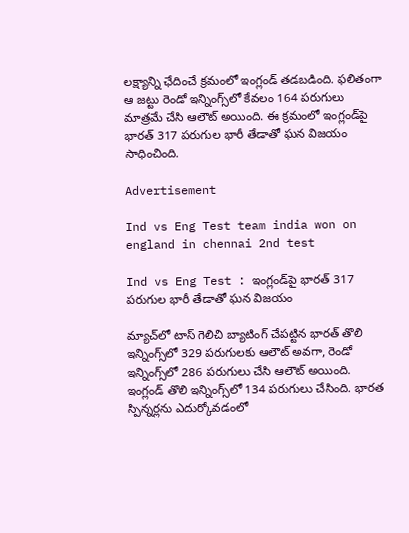ల‌క్ష్యాన్ని ఛేదించే క్ర‌మంలో ఇంగ్లండ్ త‌డ‌బ‌డింది. ఫ‌లితంగా ఆ జ‌ట్టు రెండో ఇన్నింగ్స్‌లో కేవ‌లం 164 ప‌రుగులు మాత్ర‌మే చేసి ఆలౌట్ అయింది. ఈ క్ర‌మంలో ఇంగ్లండ్‌పై భార‌త్ 317 ప‌రుగుల భారీ తేడాతో ఘ‌న విజ‌యం సాధించింది.

Advertisement

Ind vs Eng Test team india won on england in chennai 2nd test

Ind vs Eng Test : ఇంగ్లండ్‌పై భార‌త్ 317 ప‌రుగుల భారీ తేడాతో ఘ‌న విజ‌యం

మ్యాచ్‌లో టాస్ గెలిచి బ్యాటింగ్ చేప‌ట్టిన భార‌త్ తొలి ఇన్నింగ్స్‌లో 329 ప‌రుగుల‌కు ఆలౌట్ అవ‌గా, రెండో ఇన్నింగ్స్‌లో 286 ప‌రుగులు చేసి ఆలౌట్ అయింది. ఇంగ్లండ్ తొలి ఇన్నింగ్స్‌లో 134 ప‌రుగులు చేసింది. భార‌త స్పిన్న‌ర్ల‌ను ఎదుర్కోవ‌డంలో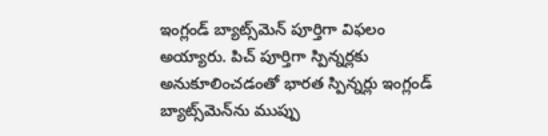ఇంగ్లండ్ బ్యాట్స్‌మెన్ పూర్తిగా విఫ‌లం అయ్యారు. పిచ్ పూర్తిగా స్పిన్న‌ర్ల‌కు అనుకూలించ‌డంతో భార‌త స్పిన్న‌ర్లు ఇంగ్లండ్ బ్యాట్స్‌మెన్‌ను ముప్పు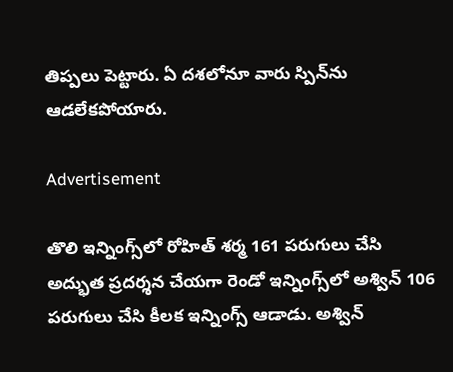తిప్ప‌లు పెట్టారు. ఏ ద‌శలోనూ వారు స్పిన్‌ను ఆడ‌లేక‌పోయారు.

Advertisement

తొలి ఇన్నింగ్స్‌లో రోహిత్ శ‌ర్మ 161 ప‌రుగులు చేసి అద్భుత ప్ర‌ద‌ర్శ‌న చేయ‌గా రెండో ఇన్నింగ్స్‌లో అశ్విన్ 106 ప‌రుగులు చేసి కీల‌క ఇన్నింగ్స్ ఆడాడు. అశ్విన్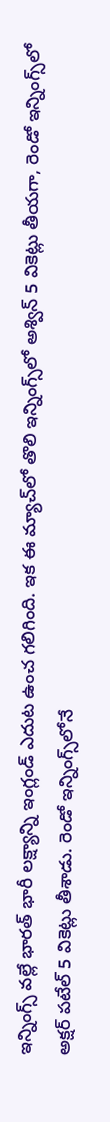ఇన్నింగ్స్ వ‌ల్లే భార‌త్ భారీ ల‌క్ష్యాన్ని ఇంగ్లండ్ ఎదుట ఉంచ గ‌లిగింది. ఇక ఈ మ్యాచ్‌లో తొలి ఇన్నింగ్స్‌లో అశ్విన్ 5 వికెట్లు తీయ‌గా, రెండో ఇన్నింగ్స్‌లో అక్ష‌ర్ ప‌టేల్ 5 వికెట్లు తీశాడు. రెండో ఇన్నింగ్స్‌లోనే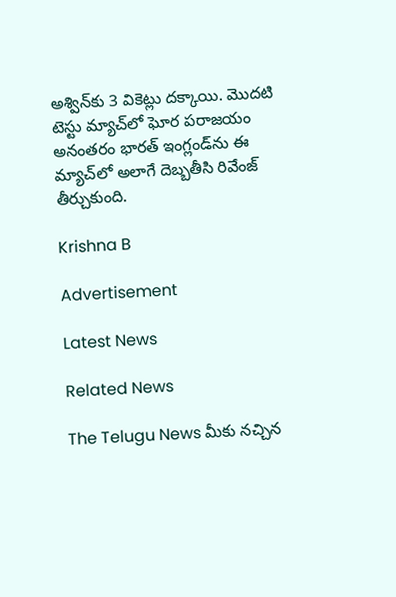అశ్విన్‌కు 3 వికెట్లు ద‌క్కాయి. మొద‌టి టెస్టు మ్యాచ్‌లో ఘోర ప‌రాజ‌యం అనంత‌రం భార‌త్ ఇంగ్లండ్‌ను ఈ మ్యాచ్‌లో అలాగే దెబ్బ‌తీసి రివేంజ్ తీర్చుకుంది.

Krishna B

Advertisement

Latest News

Related News

The Telugu News మీకు నచ్చిన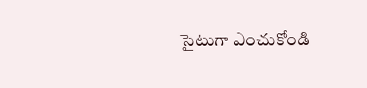సైటుగా ఎంచుకోండి